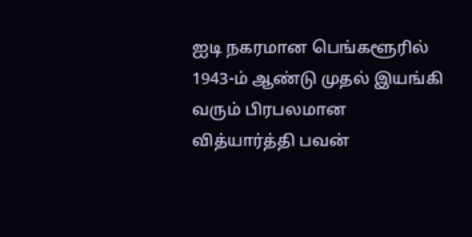ஐடி நகரமான பெங்களூரில் 1943-ம் ஆண்டு முதல் இயங்கி வரும் பிரபலமான வித்யார்த்தி பவன்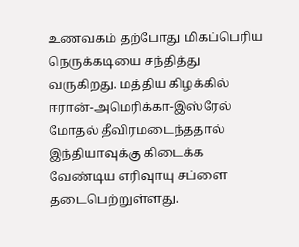உணவகம் தற்போது மிகப்பெரிய நெருக்கடியை சந்தித்து வருகிறது. மத்திய கிழக்கில் ஈரான்-அமெரிக்கா-இஸ்ரேல் மோதல் தீவிரமடைந்ததால் இந்தியாவுக்கு கிடைக்க வேண்டிய எரிவுாயு சப்ளை தடைபெற்றுள்ளது.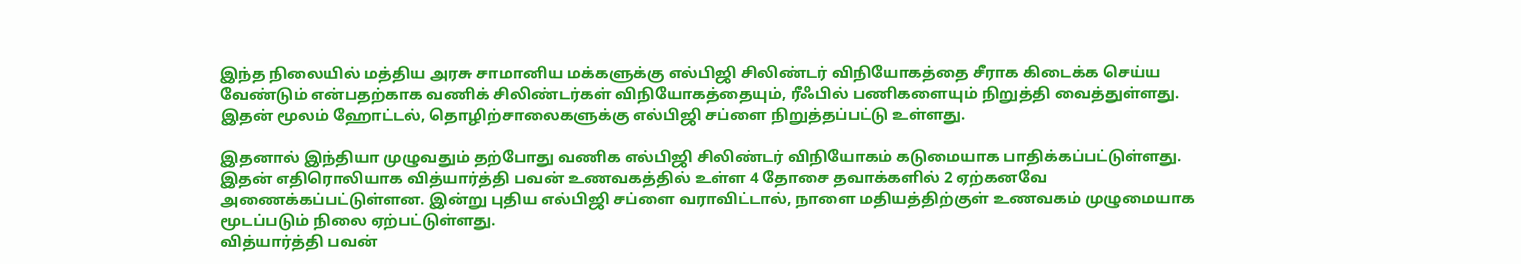இந்த நிலையில் மத்திய அரசு சாமானிய மக்களுக்கு எல்பிஜி சிலிண்டர் விநியோகத்தை சீராக கிடைக்க செய்ய வேண்டும் என்பதற்காக வணிக் சிலிண்டர்கள் விநியோகத்தையும், ரீஃபில் பணிகளையும் நிறுத்தி வைத்துள்ளது. இதன் மூலம் ஹோட்டல், தொழிற்சாலைகளுக்கு எல்பிஜி சப்ளை நிறுத்தப்பட்டு உள்ளது.

இதனால் இந்தியா முழுவதும் தற்போது வணிக எல்பிஜி சிலிண்டர் விநியோகம் கடுமையாக பாதிக்கப்பட்டுள்ளது. இதன் எதிரொலியாக வித்யார்த்தி பவன் உணவகத்தில் உள்ள 4 தோசை தவாக்களில் 2 ஏற்கனவே அணைக்கப்பட்டுள்ளன. இன்று புதிய எல்பிஜி சப்ளை வராவிட்டால், நாளை மதியத்திற்குள் உணவகம் முழுமையாக மூடப்படும் நிலை ஏற்பட்டுள்ளது.
வித்யார்த்தி பவன்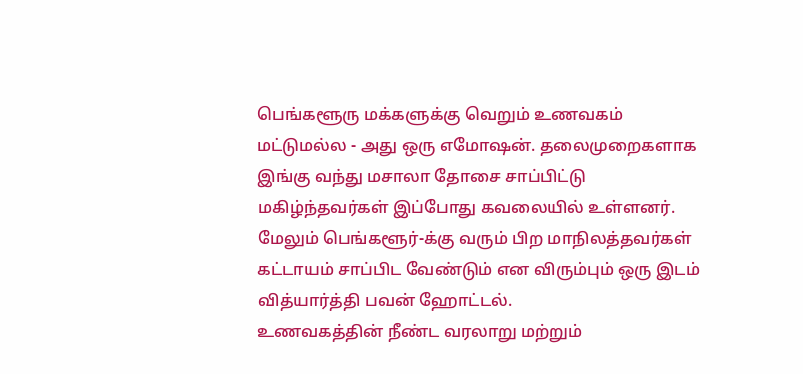பெங்களூரு மக்களுக்கு வெறும் உணவகம் மட்டுமல்ல - அது ஒரு எமோஷன். தலைமுறைகளாக இங்கு வந்து மசாலா தோசை சாப்பிட்டு மகிழ்ந்தவர்கள் இப்போது கவலையில் உள்ளனர். மேலும் பெங்களூர்-க்கு வரும் பிற மாநிலத்தவர்கள் கட்டாயம் சாப்பிட வேண்டும் என விரும்பும் ஒரு இடம் வித்யார்த்தி பவன் ஹோட்டல்.
உணவகத்தின் நீண்ட வரலாறு மற்றும்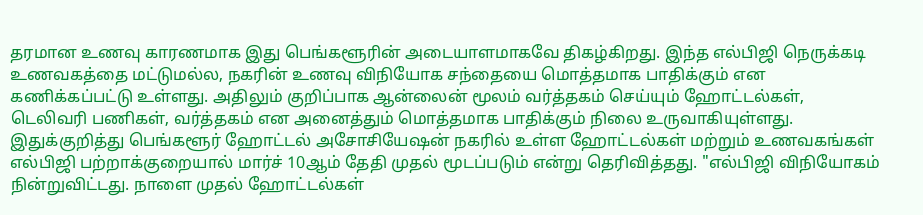தரமான உணவு காரணமாக இது பெங்களூரின் அடையாளமாகவே திகழ்கிறது. இந்த எல்பிஜி நெருக்கடி உணவகத்தை மட்டுமல்ல, நகரின் உணவு விநியோக சந்தையை மொத்தமாக பாதிக்கும் என கணிக்கப்பட்டு உள்ளது. அதிலும் குறிப்பாக ஆன்லைன் மூலம் வர்த்தகம் செய்யும் ஹோட்டல்கள், டெலிவரி பணிகள், வர்த்தகம் என அனைத்தும் மொத்தமாக பாதிக்கும் நிலை உருவாகியுள்ளது.
இதுக்குறித்து பெங்களூர் ஹோட்டல் அசோசியேஷன் நகரில் உள்ள ஹோட்டல்கள் மற்றும் உணவகங்கள் எல்பிஜி பற்றாக்குறையால் மார்ச் 10ஆம் தேதி முதல் மூடப்படும் என்று தெரிவித்தது. "எல்பிஜி விநியோகம் நின்றுவிட்டது. நாளை முதல் ஹோட்டல்கள்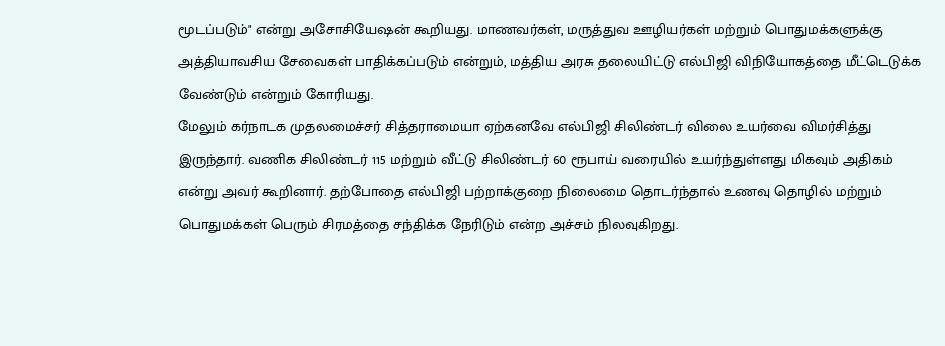மூடப்படும்" என்று அசோசியேஷன் கூறியது. மாணவர்கள், மருத்துவ ஊழியர்கள் மற்றும் பொதுமக்களுக்கு அத்தியாவசிய சேவைகள் பாதிக்கப்படும் என்றும், மத்திய அரசு தலையிட்டு எல்பிஜி விநியோகத்தை மீட்டெடுக்க வேண்டும் என்றும் கோரியது.
மேலும் கர்நாடக முதலமைச்சர் சித்தராமையா ஏற்கனவே எல்பிஜி சிலிண்டர் விலை உயர்வை விமர்சித்து இருந்தார். வணிக சிலிண்டர் 115 மற்றும் வீட்டு சிலிண்டர் 60 ரூபாய் வரையில் உயர்ந்துள்ளது மிகவும் அதிகம் என்று அவர் கூறினார். தற்போதை எல்பிஜி பற்றாக்குறை நிலைமை தொடர்ந்தால் உணவு தொழில் மற்றும் பொதுமக்கள் பெரும் சிரமத்தை சந்திக்க நேரிடும் என்ற அச்சம் நிலவுகிறது.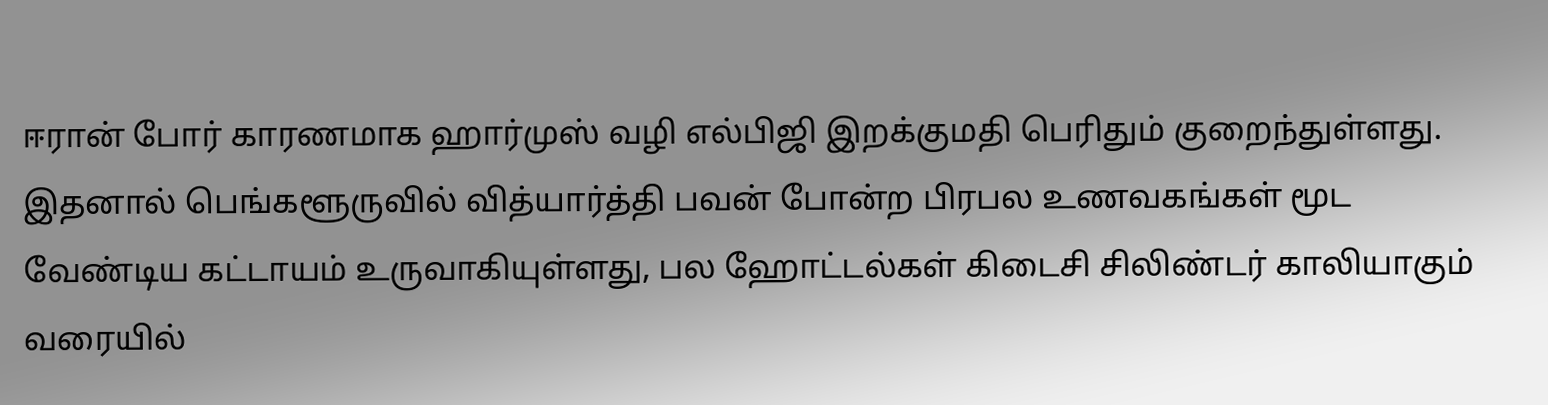ஈரான் போர் காரணமாக ஹார்முஸ் வழி எல்பிஜி இறக்குமதி பெரிதும் குறைந்துள்ளது. இதனால் பெங்களூருவில் வித்யார்த்தி பவன் போன்ற பிரபல உணவகங்கள் மூட வேண்டிய கட்டாயம் உருவாகியுள்ளது, பல ஹோட்டல்கள் கிடைசி சிலிண்டர் காலியாகும் வரையில்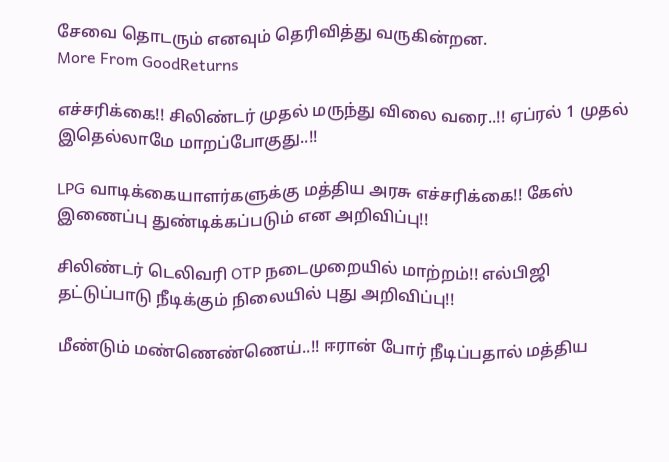சேவை தொடரும் எனவும் தெரிவித்து வருகின்றன.
More From GoodReturns

எச்சரிக்கை!! சிலிண்டர் முதல் மருந்து விலை வரை..!! ஏப்ரல் 1 முதல் இதெல்லாமே மாறப்போகுது..!!

LPG வாடிக்கையாளர்களுக்கு மத்திய அரசு எச்சரிக்கை!! கேஸ் இணைப்பு துண்டிக்கப்படும் என அறிவிப்பு!!

சிலிண்டர் டெலிவரி OTP நடைமுறையில் மாற்றம்!! எல்பிஜி தட்டுப்பாடு நீடிக்கும் நிலையில் புது அறிவிப்பு!!

மீண்டும் மண்ணெண்ணெய்..!! ஈரான் போர் நீடிப்பதால் மத்திய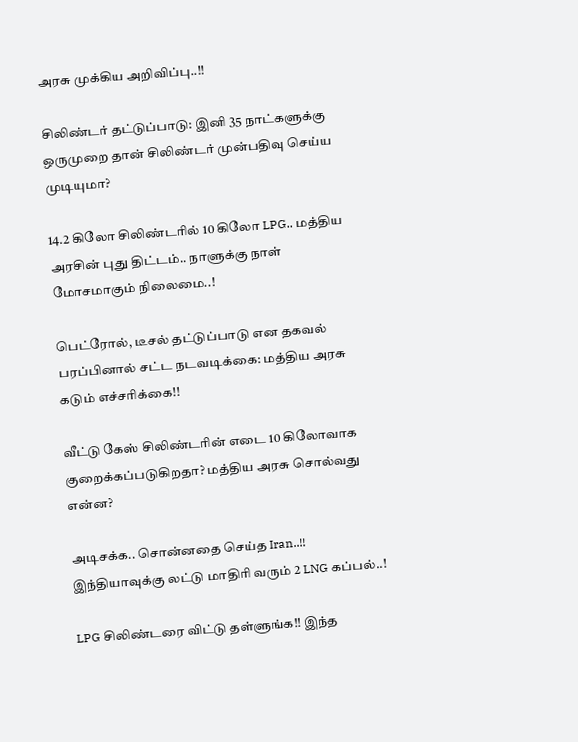அரசு முக்கிய அறிவிப்பு..!!

சிலிண்டர் தட்டுப்பாடு: இனி 35 நாட்களுக்கு ஒருமுறை தான் சிலிண்டர் முன்பதிவு செய்ய முடியுமா?

14.2 கிலோ சிலிண்டரில் 10 கிலோ LPG.. மத்திய அரசின் புது திட்டம்.. நாளுக்கு நாள் மோசமாகும் நிலைமை..!

பெட்ரோல், டீசல் தட்டுப்பாடு என தகவல் பரப்பினால் சட்ட நடவடிக்கை: மத்திய அரசு கடும் எச்சரிக்கை!!

வீட்டு கேஸ் சிலிண்டரின் எடை 10 கிலோவாக குறைக்கப்படுகிறதா? மத்திய அரசு சொல்வது என்ன?

அடிசக்க.. சொன்னதை செய்த Iran..!! இந்தியாவுக்கு லட்டு மாதிரி வரும் 2 LNG கப்பல்..!

LPG சிலிண்டரை விட்டு தள்ளுங்க!! இந்த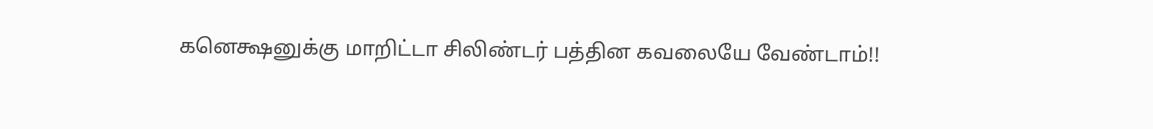கனெக்ஷனுக்கு மாறிட்டா சிலிண்டர் பத்தின கவலையே வேண்டாம்!!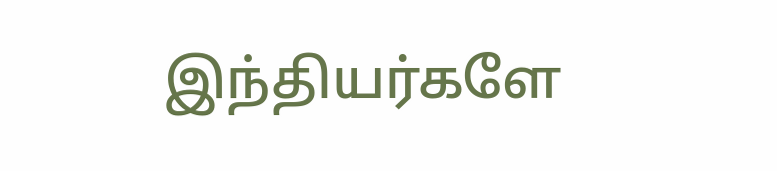இந்தியர்களே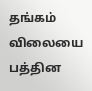தங்கம் விலையை பத்தின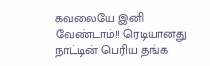கவலையே இனி வேண்டாம்!! ரெடியானது நாட்டின் பெரிய தங்க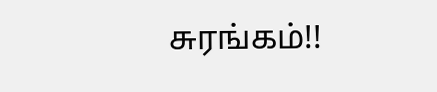சுரங்கம்!!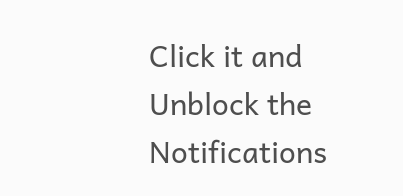Click it and Unblock the Notifications